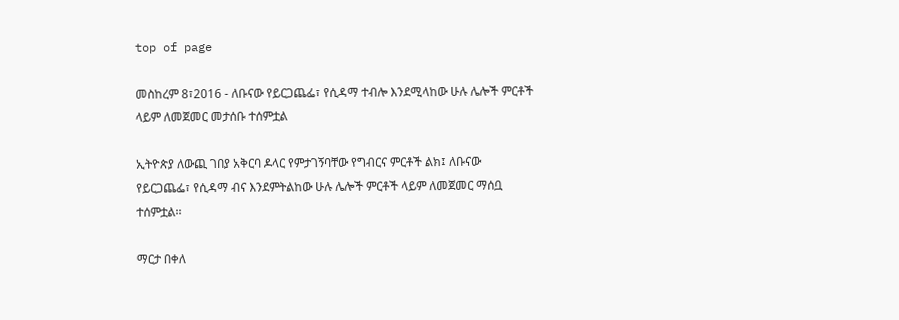top of page

መስከረም 8፣2016 - ለቡናው የይርጋጨፌ፣ የሲዳማ ተብሎ እንደሚላከው ሁሉ ሌሎች ምርቶች ላይም ለመጀመር መታሰቡ ተሰምቷል

ኢትዮጵያ ለውጪ ገበያ አቅርባ ዶላር የምታገኝባቸው የግብርና ምርቶች ልክ፤ ለቡናው የይርጋጨፌ፣ የሲዳማ ብና እንደምትልከው ሁሉ ሌሎች ምርቶች ላይም ለመጀመር ማሰቧ ተሰምቷል፡፡

ማርታ በቀለ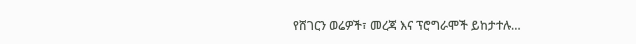የሸገርን ወሬዎች፣ መረጃ እና ፕሮግራሞች ይከታተሉ…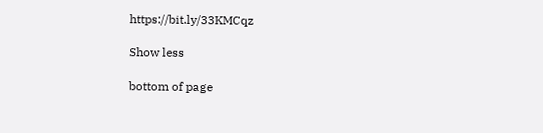https://bit.ly/33KMCqz

Show less

bottom of page